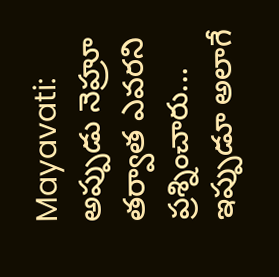Mayavati: అప్పుడు నెహ్రూ తర్వాత ఎవరని ప్రశ్నించారు... ఇప్పుడూ అలాగే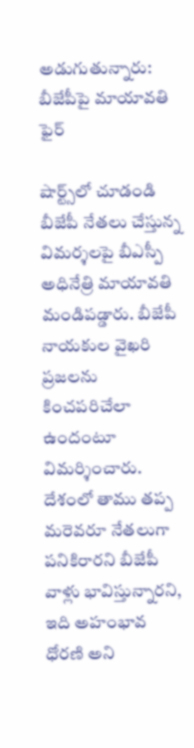అడుగుతున్నారు: బీజేపీపై మాయావతి ఫైర్

షార్ట్స్‌లో చూడండి
బీజేపీ నేతలు చేస్తున్న విమర్శలపై బీఎస్పీ అధినేత్రి మాయావతి మండిపడ్డారు. బీజేపీ నాయకుల వైఖరి ప్రజలను కించపరిచేలా ఉందంటూ విమర్శించారు. దేశంలో తాము తప్ప మరెవరూ నేతలుగా పనికిరారని బీజేపీ వాళ్లు భావిస్తున్నారని, ఇది అహంభావ ధోరణి అని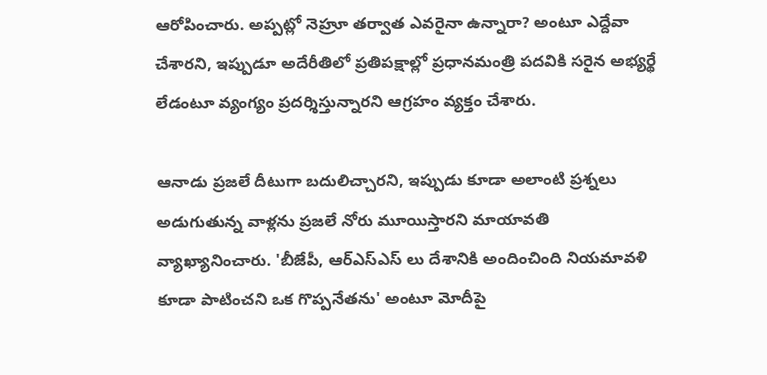ఆరోపించారు. అప్పట్లో నెహ్రూ తర్వాత ఎవరైనా ఉన్నారా? అంటూ ఎద్దేవా చేశారని, ఇప్పుడూ అదేరీతిలో ప్రతిపక్షాల్లో ప్రధానమంత్రి పదవికి సరైన అభ్యర్థే లేడంటూ వ్యంగ్యం ప్రదర్శిస్తున్నారని ఆగ్రహం వ్యక్తం చేశారు.

ఆనాడు ప్రజలే దీటుగా బదులిచ్చారని, ఇప్పుడు కూడా అలాంటి ప్రశ్నలు అడుగుతున్న వాళ్లను ప్రజలే నోరు మూయిస్తారని మాయావతి వ్యాఖ్యానించారు. 'బీజేపీ, ఆర్ఎస్ఎస్ లు దేశానికి అందించింది నియమావళి కూడా పాటించని ఒక గొప్పనేతను' అంటూ మోదీపై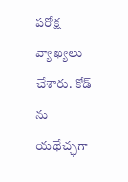పరోక్ష వ్యాఖ్యలు చేశారు. కోడ్ ను యథేచ్ఛగా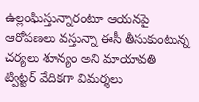ఉల్లంఘిస్తున్నారంటూ ఆయనపై ఆరోపణలు వస్తున్నా ఈసీ తీసుకుంటున్న చర్యలు శూన్యం అని మాయావతి ట్విట్టర్ వేదికగా విమర్శలు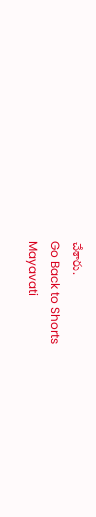చేశారు.
Go Back to Shorts
Mayavati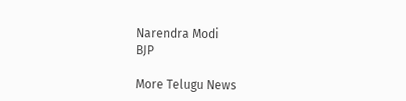Narendra Modi
BJP

More Telugu News